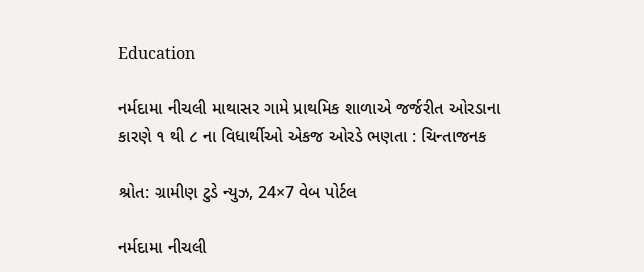Education

નર્મદામા નીચલી માથાસર ગામે પ્રાથમિક શાળાએ જર્જરીત ઓરડાના કારણે ૧ થી ૮ ના વિધાર્થીઓ એકજ ઓરડે ભણતા : ચિન્તાજનક

શ્રોત: ગ્રામીણ ટુડે ન્યુઝ, 24×7 વેબ પોર્ટલ

નર્મદામા નીચલી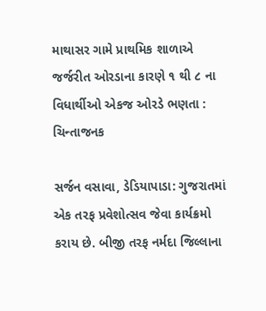માથાસર ગામે પ્રાથમિક શાળાએ જર્જરીત ઓરડાના કારણે ૧ થી ૮ ના વિધાર્થીઓ એકજ ઓરડે ભણતા : ચિન્તાજનક

સર્જન વસાવા, ડેડિયાપાડા: ગુજરાતમાં એક તરફ પ્રવેશોત્સવ જેવા કાર્યક્રમો કરાય છે. બીજી તરફ નર્મદા જિલ્લાના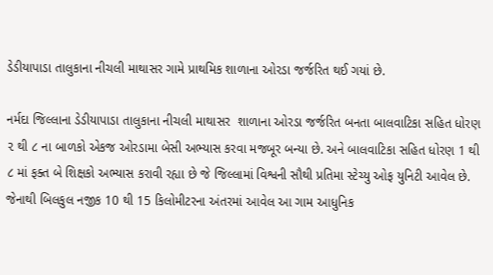ડેડીયાપાડા તાલુકાના નીચલી માથાસર ગામે પ્રાથમિક શાળાના ઓરડા જર્જરિત થઈ ગયાં છે.

નર્મદા જિલ્લાના ડેડીયાપાડા તાલુકાના નીચલી માથાસર  શાળાના ઓરડા જર્જરિત બનતા બાલવાટિકા સહિત ધોરણ ૨ થી ૮ ના બાળકો એકજ ઓરડામા બેસી અભ્યાસ કરવા મજબૂર બન્યા છે. અને બાલવાટિકા સહિત ધોરણ 1 થી ૮ માં ફક્ત બે શિક્ષકો અભ્યાસ કરાવી રહ્યા છે જે જિલ્લામાં વિશ્વની સૌથી પ્રતિમા સ્ટેચ્યુ ઓફ યુનિટી આવેલ છે. જેનાથી બિલકુલ નજીક 10 થી 15 કિલોમીટરના અંતરમાં આવેલ આ ગામ આધુનિક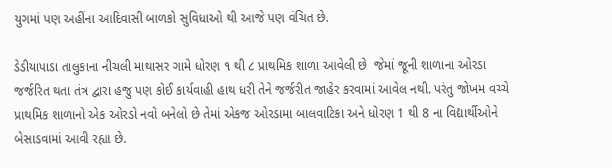યુગમાં પણ અહીંના આદિવાસી બાળકો સુવિધાઓ થી આજે પણ વંચિત છે.

ડેડીયાપાડા તાલુકાના નીચલી માથાસર ગામે ધોરણ ૧ થી ૮ પ્રાથમિક શાળા આવેલી છે  જેમાં જૂની શાળાના ઓરડા જર્જરિત થતા તંત્ર દ્વારા હજુ પણ કોઈ કાર્યવાહી હાથ ધરી તેને જર્જરીત જાહેર કરવામાં આવેલ નથી. પરંતુ જોખમ વચ્ચે પ્રાથમિક શાળાનો એક ઓરડો નવો બનેલો છે તેમાં એકજ ઓરડામા બાલવાટિકા અને ધોરણ 1 થી 8 ના વિદ્યાર્થીઓને બેસાડવામાં આવી રહ્યા છે.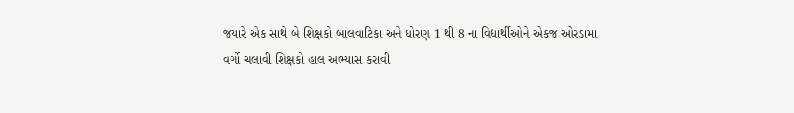જયારે એક સાથે બે શિક્ષકો બાલવાટિકા અને ધોરણ 1 થી 8 ના વિદ્યાર્થીઓને એકજ ઓરડામા વર્ગો ચલાવી શિક્ષકો હાલ અભ્યાસ કરાવી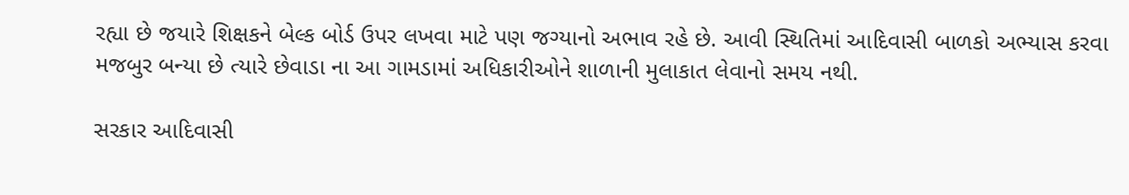રહ્યા છે જયારે શિક્ષકને બેલ્ક બોર્ડ ઉપર લખવા માટે પણ જગ્યાનો અભાવ રહે છે. આવી સ્થિતિમાં આદિવાસી બાળકો અભ્યાસ કરવા મજબુર બન્યા છે ત્યારે છેવાડા ના આ ગામડામાં અધિકારીઓને શાળાની મુલાકાત લેવાનો સમય નથી.

સરકાર આદિવાસી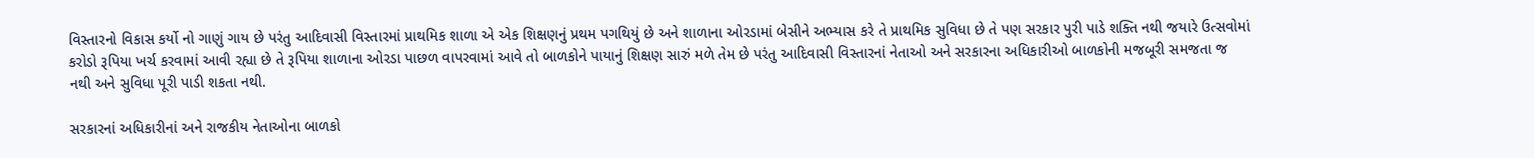વિસ્તારનો વિકાસ કર્યો નો ગાણું ગાય છે પરંતુ આદિવાસી વિસ્તારમાં પ્રાથમિક શાળા એ એક શિક્ષણનું પ્રથમ પગથિયું છે અને શાળાના ઓરડામાં બેસીને અભ્યાસ કરે તે પ્રાથમિક સુવિધા છે તે પણ સરકાર પુરી પાડે શક્તિ નથી જયારે ઉત્સવોમાં કરોડો રૂપિયા ખર્ચ કરવામાં આવી રહ્યા છે તે રૂપિયા શાળાના ઓરડા પાછળ વાપરવામાં આવે તો બાળકોને પાયાનું શિક્ષણ સારું મળે તેમ છે પરંતુ આદિવાસી વિસ્તારનાં નેતાઓ અને સરકારના અધિકારીઓ બાળકોની મજબૂરી સમજતા જ નથી અને સુવિધા પૂરી પાડી શકતા નથી.

સરકારનાં અધિકારીનાં અને રાજકીય નેતાઓના બાળકો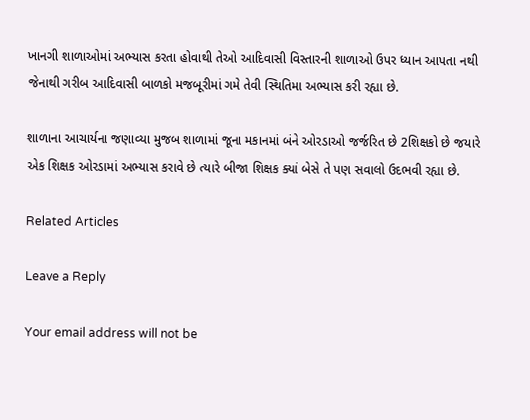ખાનગી શાળાઓમાં અભ્યાસ કરતા હોવાથી તેઓ આદિવાસી વિસ્તારની શાળાઓ ઉપર ધ્યાન આપતા નથી જેનાથી ગરીબ આદિવાસી બાળકો મજબૂરીમાં ગમે તેવી સ્થિતિમા અભ્યાસ કરી રહ્યા છે.

શાળાના આચાર્યના જણાવ્યા મુજબ શાળામાં જૂના મકાનમાં બંને ઓરડાઓ જર્જરિત છે 2શિક્ષકો છે જયારે એક શિક્ષક ઓરડામાં અભ્યાસ કરાવે છે ત્યારે બીજા શિક્ષક ક્યાં બેસે તે પણ સવાલો ઉદભવી રહ્યા છે.

Related Articles

Leave a Reply

Your email address will not be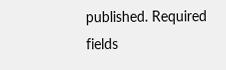published. Required fields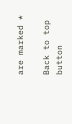are marked *

Back to top button